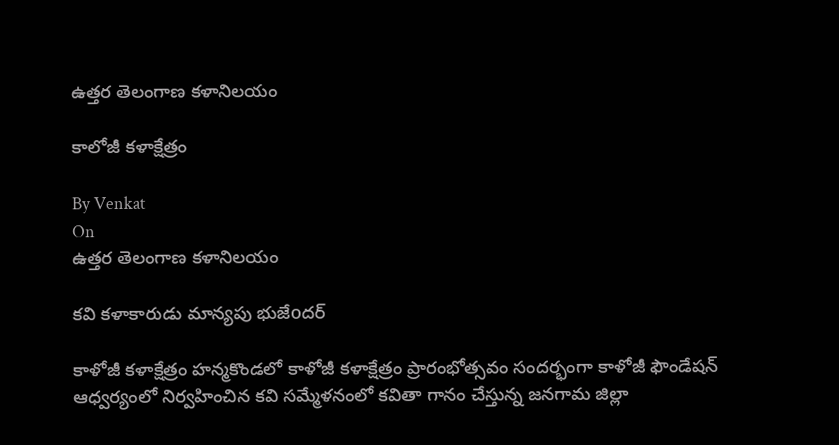ఉత్తర తెలంగాణ కళానిలయం

కాలోజీ కళాక్షేత్రం

By Venkat
On
ఉత్తర తెలంగాణ కళానిలయం

కవి కళాకారుడు మాన్యపు భుజేoదర్

కాళోజీ కళాక్షేత్రం హన్మకొండలో కాళోజీ కళాక్షేత్రం ప్రారంభోత్సవం సందర్భంగా కాళోజీ ఫౌండేషన్ ఆధ్వర్యంలో నిర్వహించిన కవి సమ్మేళనంలో కవితా గానం చేస్తున్న జనగామ జిల్లా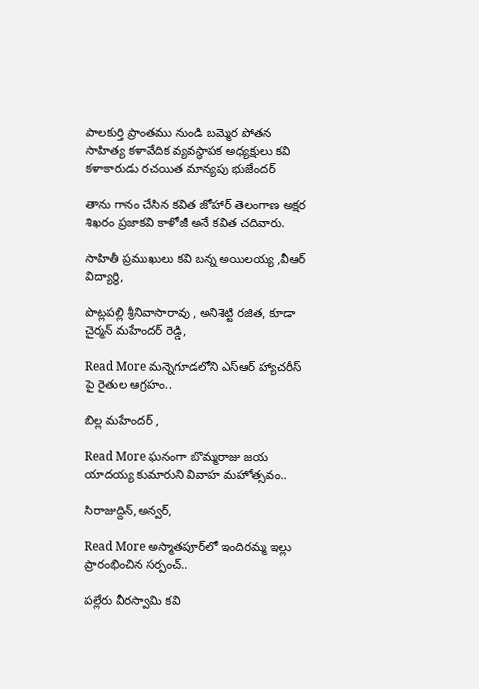పాలకుర్తి ప్రాంతము నుండి బమ్మెర పోతన సాహిత్య కళావేదిక వ్యవస్థాపక అధ్యక్షులు కవి కళాకారుడు రచయిత మాన్యపు భుజేందర్

తాను గానం చేసిన కవిత జోహార్ తెలంగాణ అక్షర శిఖరం ప్రజాకవి కాళోజీ అనే కవిత చదివారు.

సాహితీ ప్రముఖులు కవి బన్న అయిలయ్య ,వీఆర్ విద్యార్థి,

పొట్లపల్లి శ్రీనివాసారావు , అనిశెట్టి రజిత, కూడా చైర్మన్ మహేందర్ రెడ్డి,

Read More మన్నెగూడలోని ఎస్ఆర్ హ్యాచరీస్ పై రైతుల ఆగ్రహం..

బిల్ల మహేందర్ ,

Read More ఘనంగా బొమ్మరాజు జయ యాదయ్య కుమారుని వివాహ మహోత్సవం..

సిరాజుద్దిన్,అన్వర్,

Read More అస్మాతపూర్‌లో ఇందిరమ్మ ఇల్లు ప్రారంభించిన సర్పంచ్..

పల్లేరు వీరస్వామి కవి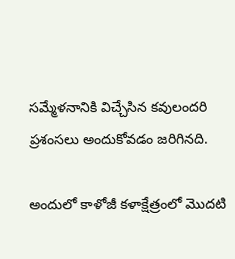సమ్మేళనానికి విచ్చేసిన కవులందరి ప్రశంసలు అందుకోవడం జరిగినది.

అందులో కాళోజీ కళాక్షేత్రంలో మొదటి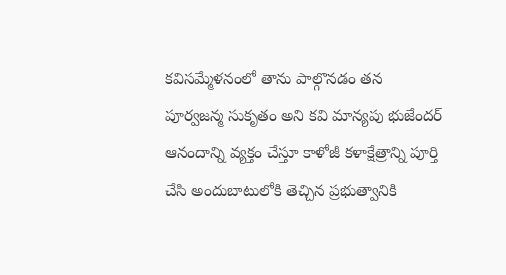కవిసమ్మేళనంలో తాను పాల్గొనడం తన పూర్వజన్మ సుకృతం అని కవి మాన్యపు భుజేందర్ ఆనందాన్ని వ్యక్తం చేస్తూ కాళోజీ కళాక్షేత్రాన్ని పూర్తి చేసి అందుబాటులోకి తెచ్చిన ప్రభుత్వానికి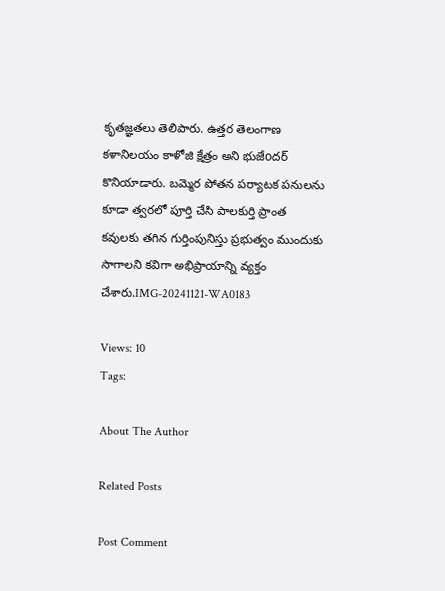కృతజ్ఞతలు తెలిపారు. ఉత్తర తెలంగాణ కళానిలయం కాళోజి క్షేత్రం అని భుజేoదర్ కొనియాడారు. బమ్మెర పోతన పర్యాటక పనులను కూడా త్వరలో పూర్తి చేసి పాలకుర్తి ప్రాంత కవులకు తగిన గుర్తింపునిస్తు ప్రభుత్వం ముందుకు సాగాలని కవిగా అభిప్రాయాన్ని వ్యక్తం చేశారు.IMG-20241121-WA0183

Views: 10
Tags:

About The Author

Related Posts

Post Comment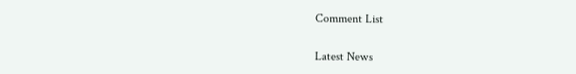Comment List

Latest News